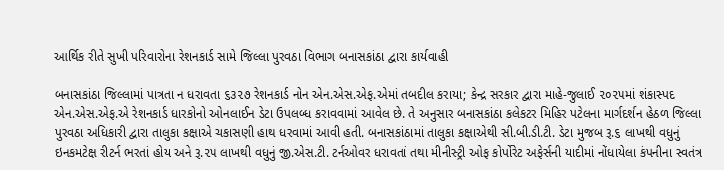આર્થિક રીતે સુખી પરિવારોના રેશનકાર્ડ સામે જિલ્લા પુરવઠા વિભાગ બનાસકાંઠા દ્વારા કાર્યવાહી

બનાસકાંઠા જિલ્લામાં પાત્રતા ન ધરાવતા ૬૩૨૭ રેશનકાર્ડ નોન એન.એસ.એફ.એમાં તબદીલ કરાયા; કેન્દ્ર સરકાર દ્વારા માહે-જુલાઈ ૨૦૨૫માં શંકાસ્પદ એન.એસ.એફ.એ રેશનકાર્ડ ધારકોનો ઓનલાઈન ડેટા ઉપલબ્ધ કરાવવામાં આવેલ છે. તે અનુસાર બનાસકાંઠા કલેકટર મિહિર પટેલના માર્ગદર્શન હેઠળ જિલ્લા પુરવઠા અધિકારી દ્વારા તાલુકા કક્ષાએ ચકાસણી હાથ ધરવામાં આવી હતી. બનાસકાંઠામાં તાલુકા કક્ષાએથી સી.બી.ડી.ટી. ડેટા મુજબ રૂ.૬ લાખથી વધુનું ઇનકમટેક્ષ રીટર્ન ભરતાં હોય અને રૂ.૨૫ લાખથી વધુનું જી.એસ.ટી. ટર્નઓવર ધરાવતાં તથા મીનીસ્ટ્રી ઓફ કોર્પોરેટ અફેર્સની યાદીમાં નોંધાયેલા કંપનીના સ્વતંત્ર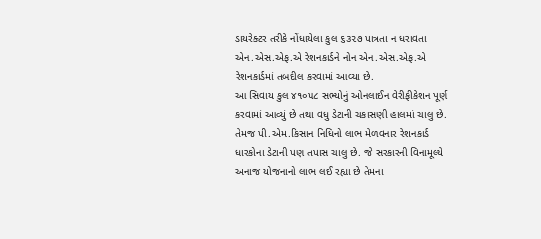ડાયરેક્ટર તરીકે નોંધાયેલા કુલ ૬૩૨૭ પાત્રતા ન ધરાવતા એન.એસ.એફ.એ રેશનકાર્ડને નોન એન.એસ.એફ.એ રેશનકાર્ડમાં તબદીલ કરવામાં આવ્યા છે.
આ સિવાય કુલ ૪૧૦૫૮ સભ્યોનું ઓનલાઈન વેરીફીકેશન પૂર્ણ કરવામાં આવ્યું છે તથા વધુ ડેટાની ચકાસણી હાલમાં ચાલુ છે. તેમજ પી.એમ.કિસાન નિધિનો લાભ મેળવનાર રેશનકાર્ડ ધારકોના ડેટાની પણ તપાસ ચાલુ છે. જે સરકારની વિનામૂલ્યે અનાજ યોજનાનો લાભ લઈ રહ્યા છે તેમના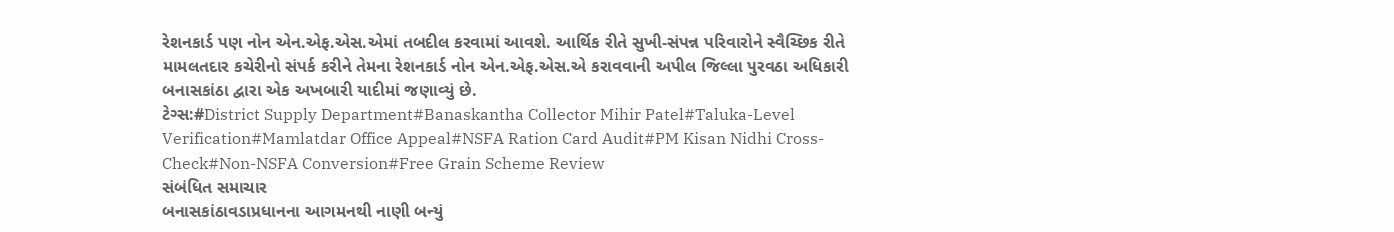રેશનકાર્ડ પણ નોન એન.એફ.એસ.એમાં તબદીલ કરવામાં આવશે. આર્થિક રીતે સુખી-સંપન્ન પરિવારોને સ્વૈચ્છિક રીતે મામલતદાર કચેરીનો સંપર્ક કરીને તેમના રેશનકાર્ડ નોન એન.એફ.એસ.એ કરાવવાની અપીલ જિલ્લા પુરવઠા અધિકારી બનાસકાંઠા દ્વારા એક અખબારી યાદીમાં જણાવ્યું છે.
ટેગ્સ:#District Supply Department#Banaskantha Collector Mihir Patel#Taluka-Level Verification#Mamlatdar Office Appeal#NSFA Ration Card Audit#PM Kisan Nidhi Cross-Check#Non-NSFA Conversion#Free Grain Scheme Review
સંબંધિત સમાચાર
બનાસકાંઠાવડાપ્રધાનના આગમનથી નાણી બન્યું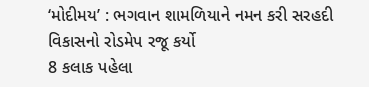‘મોદીમય’ : ભગવાન શામળિયાને નમન કરી સરહદી વિકાસનો રોડમેપ રજૂ કર્યો
8 કલાક પહેલા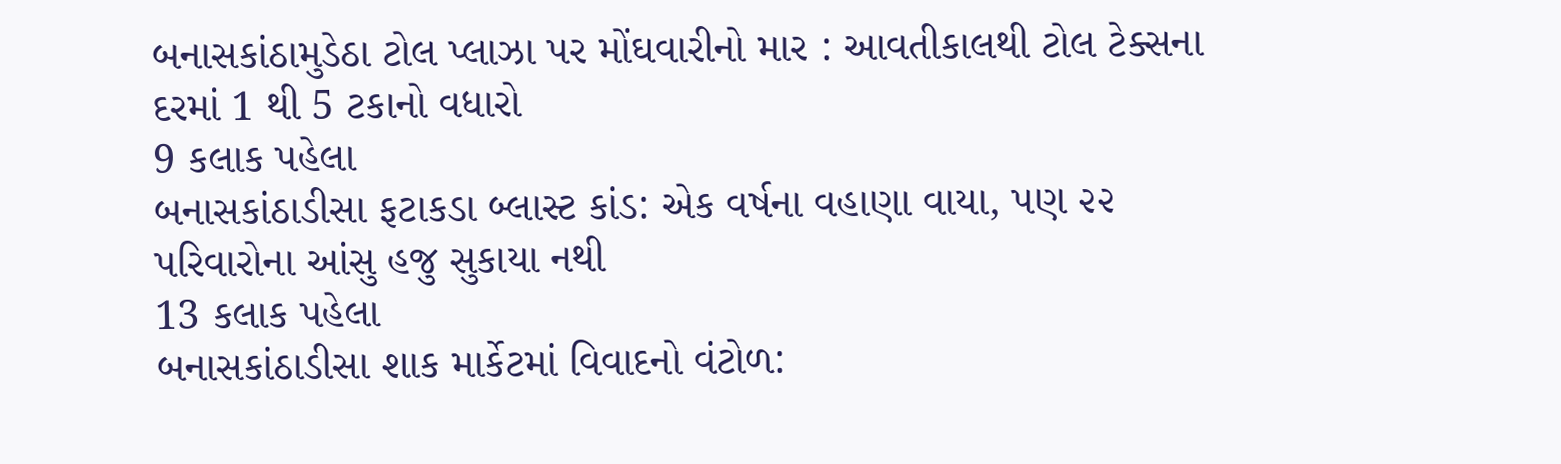બનાસકાંઠામુડેઠા ટોલ પ્લાઝા પર મોંઘવારીનો માર : આવતીકાલથી ટોલ ટેક્સના દરમાં 1 થી 5 ટકાનો વધારો
9 કલાક પહેલા
બનાસકાંઠાડીસા ફટાકડા બ્લાસ્ટ કાંડ: એક વર્ષના વહાણા વાયા, પણ ૨૨ પરિવારોના આંસુ હજુ સુકાયા નથી
13 કલાક પહેલા
બનાસકાંઠાડીસા શાક માર્કેટમાં વિવાદનો વંટોળ: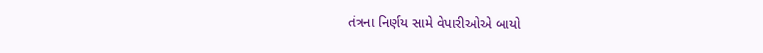તંત્રના નિર્ણય સામે વેપારીઓએ બાયો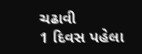ચઢાવી
1 દિવસ પહેલા